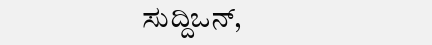ಸುದ್ದಿಒನ್,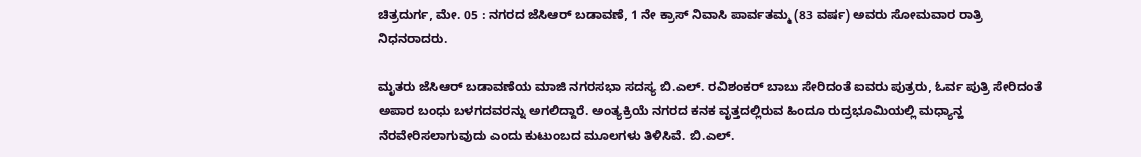ಚಿತ್ರದುರ್ಗ, ಮೇ. 05 : ನಗರದ ಜೆಸಿಆರ್ ಬಡಾವಣೆ, 1 ನೇ ಕ್ರಾಸ್ ನಿವಾಸಿ ಪಾರ್ವತಮ್ಮ (83 ವರ್ಷ) ಅವರು ಸೋಮವಾರ ರಾತ್ರಿ ನಿಧನರಾದರು.

ಮೃತರು ಜೆಸಿಆರ್ ಬಡಾವಣೆಯ ಮಾಜಿ ನಗರಸಭಾ ಸದಸ್ಯ ಬಿ.ಎಲ್. ರವಿಶಂಕರ್ ಬಾಬು ಸೇರಿದಂತೆ ಐವರು ಪುತ್ರರು, ಓರ್ವ ಪುತ್ರಿ ಸೇರಿದಂತೆ ಅಪಾರ ಬಂಧು ಬಳಗದವರನ್ನು ಅಗಲಿದ್ದಾರೆ. ಅಂತ್ಯಕ್ರಿಯೆ ನಗರದ ಕನಕ ವೃತ್ತದಲ್ಲಿರುವ ಹಿಂದೂ ರುದ್ರಭೂಮಿಯಲ್ಲಿ ಮಧ್ಯಾನ್ಹ ನೆರವೇರಿಸಲಾಗುವುದು ಎಂದು ಕುಟುಂಬದ ಮೂಲಗಳು ತಿಳಿಸಿವೆ. ಬಿ.ಎಲ್.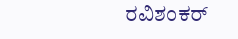ರವಿಶಂಕರ್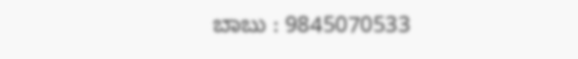ಬಾಬು : 9845070533